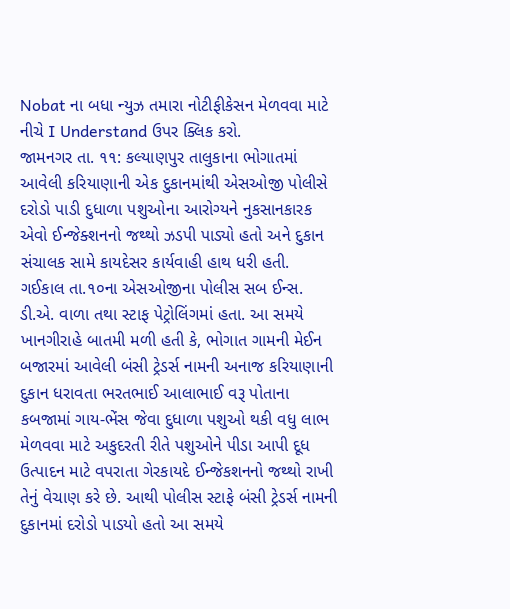Nobat ના બધા ન્યુઝ તમારા નોટીફીકેસન મેળવવા માટે નીચે I Understand ઉપર ક્લિક કરો.
જામનગર તા. ૧૧: કલ્યાણપુર તાલુકાના ભોગાતમાં આવેલી કરિયાણાની એક દુકાનમાંથી એસઓજી પોલીસે દરોડો પાડી દુધાળા પશુઓના આરોગ્યને નુકસાનકારક એવો ઈન્જેક્શનનો જથ્થો ઝડપી પાડ્યો હતો અને દુકાન સંચાલક સામે કાયદેસર કાર્યવાહી હાથ ધરી હતી.
ગઈકાલ તા.૧૦ના એસઓજીના પોલીસ સબ ઈન્સ. ડી.એ. વાળા તથા સ્ટાફ પેટ્રોલિંગમાં હતા. આ સમયે ખાનગીરાહે બાતમી મળી હતી કે, ભોગાત ગામની મેઈન બજારમાં આવેલી બંસી ટ્રેડર્સ નામની અનાજ કરિયાણાની દુકાન ધરાવતા ભરતભાઈ આલાભાઈ વરૂ પોતાના કબજામાં ગાય-ભેંસ જેવા દુધાળા પશુઓ થકી વધુ લાભ મેળવવા માટે અકુદરતી રીતે પશુઓને પીડા આપી દૂધ ઉત્પાદન માટે વપરાતા ગેરકાયદે ઈન્જેકશનનો જથ્થો રાખી તેનું વેચાણ કરે છે. આથી પોલીસ સ્ટાફે બંસી ટ્રેડર્સ નામની દુકાનમાં દરોડો પાડયો હતો આ સમયે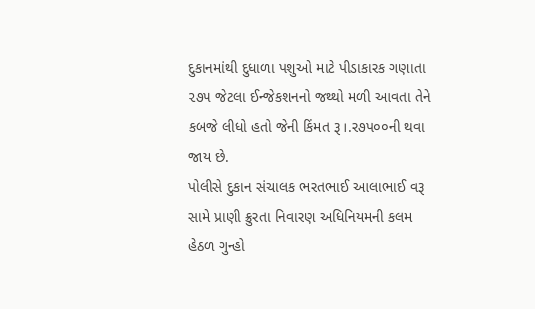દુકાનમાંથી દુધાળા પશુઓ માટે પીડાકારક ગણાતા ૨૭૫ જેટલા ઈન્જેકશનનો જથ્થો મળી આવતા તેને કબજે લીધો હતો જેની કિંમત રૂ।.ર૭પ૦૦ની થવા જાય છે.
પોલીસે દુકાન સંચાલક ભરતભાઈ આલાભાઈ વરૂ સામે પ્રાણી ક્રુરતા નિવારણ અધિનિયમની કલમ હેઠળ ગુન્હો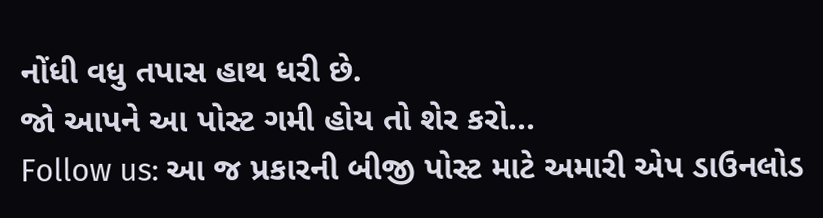નોંધી વધુ તપાસ હાથ ધરી છે.
જો આપને આ પોસ્ટ ગમી હોય તો શેર કરો...
Follow us: આ જ પ્રકારની બીજી પોસ્ટ માટે અમારી એપ ડાઉનલોડ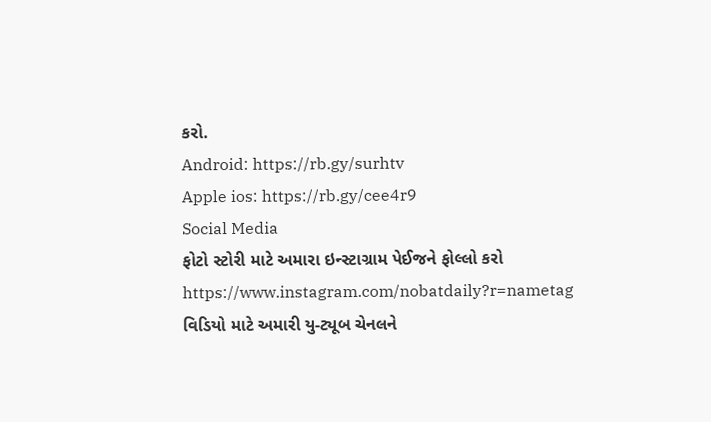કરો.
Android: https://rb.gy/surhtv
Apple ios: https://rb.gy/cee4r9
Social Media
ફોટો સ્ટોરી માટે અમારા ઇન્સ્ટાગ્રામ પેઈજને ફોલ્લો કરો
https://www.instagram.com/nobatdaily?r=nametag
વિડિયો માટે અમારી યુ-ટ્યૂબ ચેનલને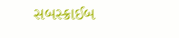સબસ્ક્રાઈબ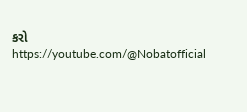કરો
https://youtube.com/@Nobatofficial